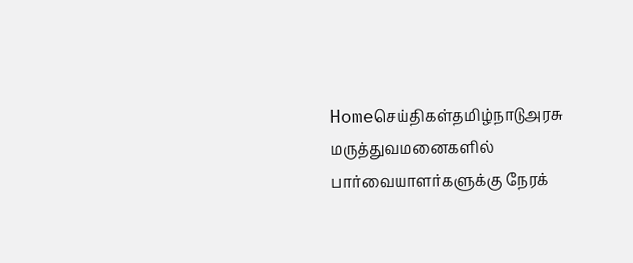Homeசெய்திகள்தமிழ்நாடுஅரசு மருத்துவமனைகளில் பார்வையாளர்களுக்கு நேரக்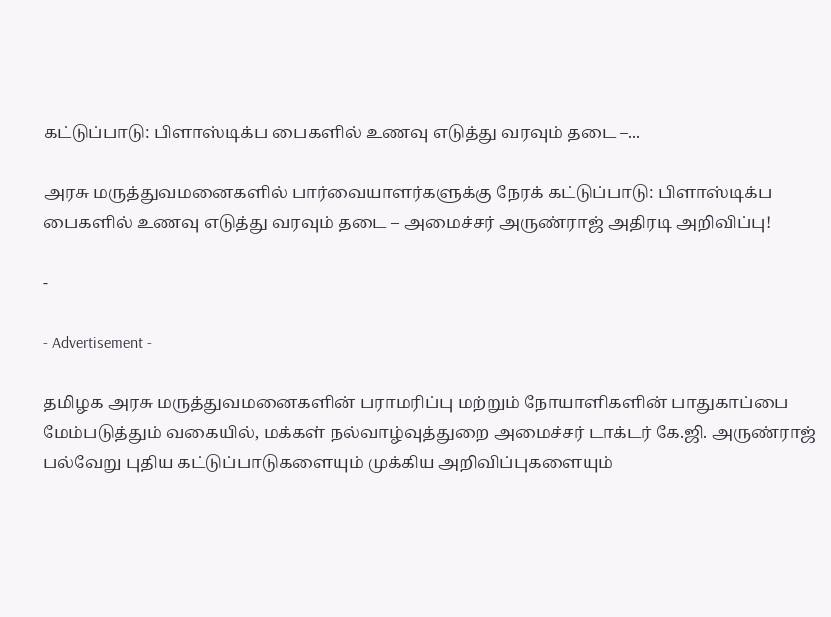கட்டுப்பாடு: பிளாஸ்டிக்ப பைகளில் உணவு எடுத்து வரவும் தடை –...

அரசு மருத்துவமனைகளில் பார்வையாளர்களுக்கு நேரக் கட்டுப்பாடு: பிளாஸ்டிக்ப பைகளில் உணவு எடுத்து வரவும் தடை – அமைச்சர் அருண்ராஜ் அதிரடி அறிவிப்பு!

-

- Advertisement -

தமிழக அரசு மருத்துவமனைகளின் பராமரிப்பு மற்றும் நோயாளிகளின் பாதுகாப்பை மேம்படுத்தும் வகையில், மக்கள் நல்வாழ்வுத்துறை அமைச்சர் டாக்டர் கே.ஜி. அருண்ராஜ் பல்வேறு புதிய கட்டுப்பாடுகளையும் முக்கிய அறிவிப்புகளையும்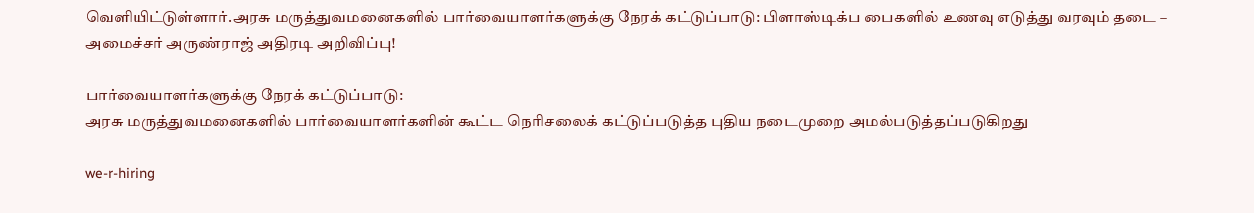வெளியிட்டுள்ளார்.அரசு மருத்துவமனைகளில் பார்வையாளர்களுக்கு நேரக் கட்டுப்பாடு: பிளாஸ்டிக்ப பைகளில் உணவு எடுத்து வரவும் தடை – அமைச்சர் அருண்ராஜ் அதிரடி அறிவிப்பு!

பார்வையாளர்களுக்கு நேரக் கட்டுப்பாடு:
அரசு மருத்துவமனைகளில் பார்வையாளர்களின் கூட்ட நெரிசலைக் கட்டுப்படுத்த புதிய நடைமுறை அமல்படுத்தப்படுகிறது

we-r-hiring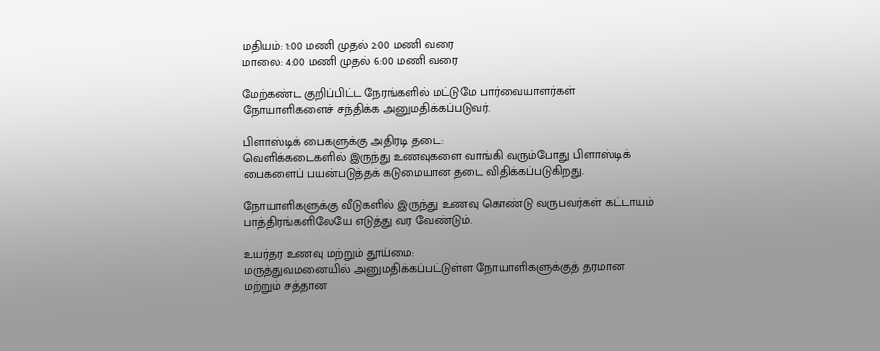மதியம்: 1:00 மணி முதல் 2:00 மணி வரை
மாலை: 4:00 மணி முதல் 6:00 மணி வரை

மேற்கண்ட குறிப்பிட்ட நேரங்களில் மட்டுமே பார்வையாளர்கள் நோயாளிகளைச் சந்திக்க அனுமதிக்கப்படுவர்.

பிளாஸ்டிக் பைகளுக்கு அதிரடி தடை:
வெளிக்கடைகளில் இருந்து உணவுகளை வாங்கி வரும்போது பிளாஸ்டிக் பைகளைப் பயன்படுத்தக் கடுமையான தடை விதிக்கப்படுகிறது.

நோயாளிகளுக்கு வீடுகளில் இருந்து உணவு கொண்டு வருபவர்கள் கட்டாயம் பாத்திரங்களிலேயே எடுத்து வர வேண்டும்.

உயர்தர உணவு மற்றும் தூய்மை:
மருத்துவமனையில் அனுமதிக்கப்பட்டுள்ள நோயாளிகளுக்குத் தரமான மற்றும் சத்தான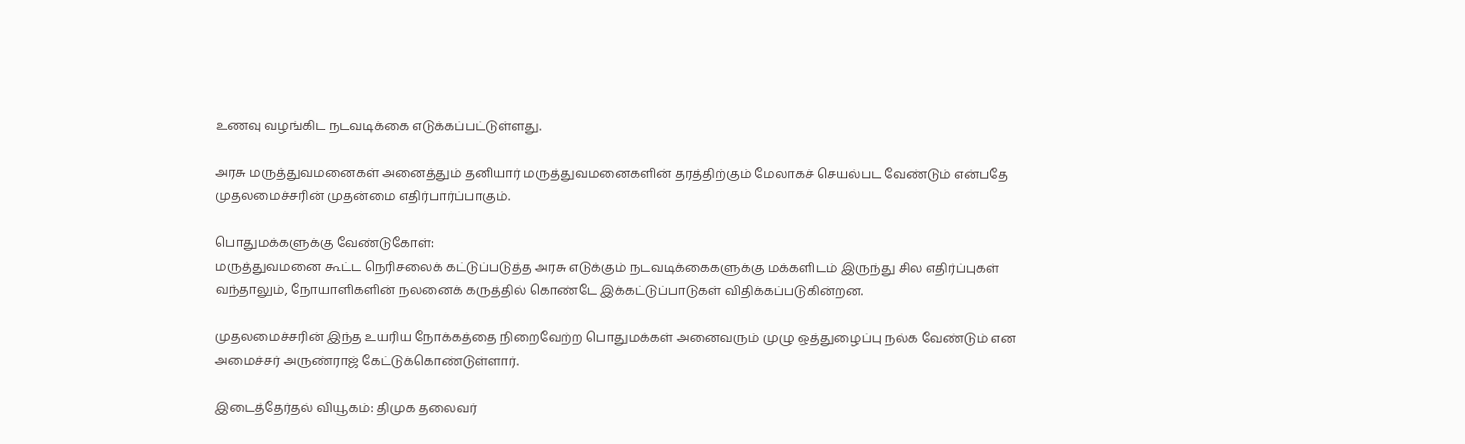உணவு வழங்கிட நடவடிக்கை எடுக்கப்பட்டுள்ளது.

அரசு மருத்துவமனைகள் அனைத்தும் தனியார் மருத்துவமனைகளின் தரத்திற்கும் மேலாகச் செயல்பட வேண்டும் என்பதே முதலமைச்சரின் முதன்மை எதிர்பார்ப்பாகும்.

பொதுமக்களுக்கு வேண்டுகோள்:
மருத்துவமனை கூட்ட நெரிசலைக் கட்டுப்படுத்த அரசு எடுக்கும் நடவடிக்கைகளுக்கு மக்களிடம் இருந்து சில எதிர்ப்புகள் வந்தாலும், நோயாளிகளின் நலனைக் கருத்தில் கொண்டே இக்கட்டுப்பாடுகள் விதிக்கப்படுகின்றன.

முதலமைச்சரின் இந்த உயரிய நோக்கத்தை நிறைவேற்ற பொதுமக்கள் அனைவரும் முழு ஒத்துழைப்பு நல்க வேண்டும் என அமைச்சர் அருண்ராஜ் கேட்டுக்கொண்டுள்ளார்.

இடைத்தேர்தல் வியூகம்: திமுக தலைவர்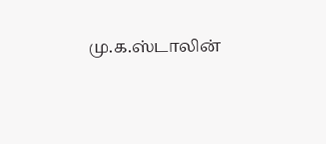மு.க.ஸ்டாலின்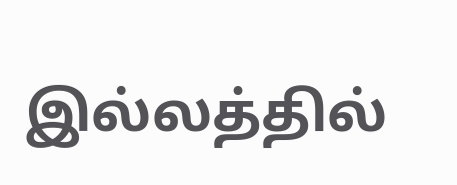இல்லத்தில்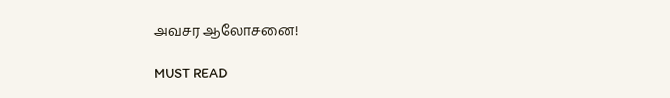அவசர ஆலோசனை!

MUST READ